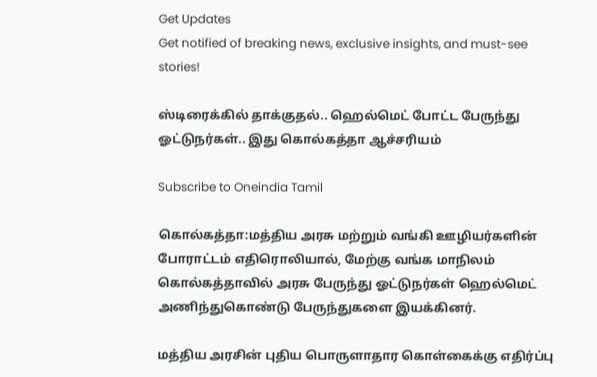Get Updates
Get notified of breaking news, exclusive insights, and must-see stories!

ஸ்டிரைக்கில் தாக்குதல்.. ஹெல்மெட் போட்ட பேருந்து ஓட்டுநர்கள்.. இது கொல்கத்தா ஆச்சரியம்

Subscribe to Oneindia Tamil

கொல்கத்தா:மத்திய அரசு மற்றும் வங்கி ஊழியர்களின் போராட்டம் எதிரொலியால், மேற்கு வங்க மாநிலம் கொல்கத்தாவில் அரசு பேருந்து ஓட்டுநர்கள் ஹெல்மெட் அணிந்துகொண்டு பேருந்துகளை இயக்கினர்.

மத்திய அரசின் புதிய பொருளாதார கொள்கைக்கு எதிர்ப்பு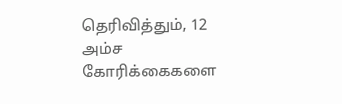தெரிவித்தும், 12 அம்ச கோரிக்கைகளை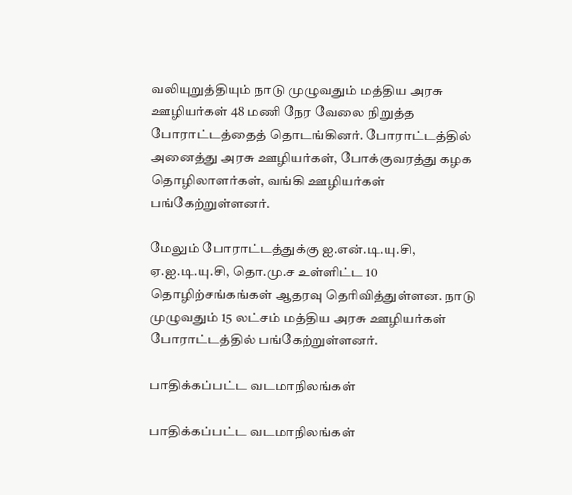வலியுறுத்தியும் நாடு முழுவதும் மத்திய அரசு ஊழியர்கள் 48 மணி நேர வேலை நிறுத்த போராட்டத்தைத் தொடங்கினர். போராட்டத்தில் அனைத்து அரசு ஊழியர்கள், போக்குவரத்து கழக தொழிலாளர்கள், வங்கி ஊழியர்கள் பங்கேற்றுள்ளனர்.

மேலும் போராட்டத்துக்கு ஐ.என்.டி.யு.சி, ஏ.ஐ.டி.யு.சி, தொ.மு.ச உள்ளிட்ட 10 தொழிற்சங்கங்கள் ஆதரவு தெரிவித்துள்ளன. நாடு முழுவதும் 15 லட்சம் மத்திய அரசு ஊழியர்கள் போராட்டத்தில் பங்கேற்றுள்ளனர்.

பாதிக்கப்பட்ட வடமாநிலங்கள்

பாதிக்கப்பட்ட வடமாநிலங்கள்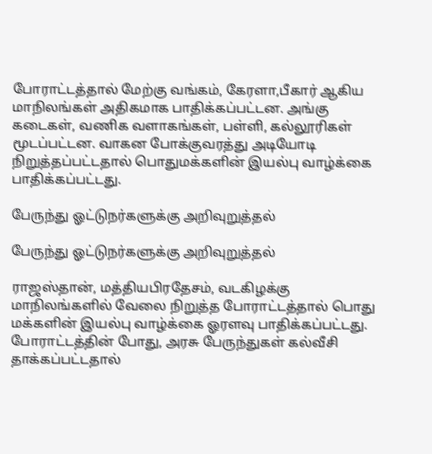போராட்டத்தால் மேற்கு வங்கம், கேரளா,பீகார் ஆகிய மாநிலங்கள் அதிகமாக பாதிக்கப்பட்டன. அங்கு கடைகள், வணிக வளாகங்கள், பள்ளி, கல்லூரிகள் மூடப்பட்டன. வாகன போக்குவரத்து அடியோடி நிறுத்தப்பட்டதால் பொதுமக்களின் இயல்பு வாழ்க்கை பாதிக்கப்பட்டது.

பேருந்து ஓட்டுநர்களுக்கு அறிவுறுத்தல்

பேருந்து ஓட்டுநர்களுக்கு அறிவுறுத்தல்

ராஜஸ்தான், மத்தியபிரதேசம், வடகிழக்கு மாநிலங்களில் வேலை நிறுத்த போராட்டத்தால் பொது மக்களின் இயல்பு வாழ்க்கை ஓரளவு பாதிக்கப்பட்டது. போராட்டத்தின் போது, அரசு பேருந்துகள் கல்வீசி தாக்கப்பட்டதால்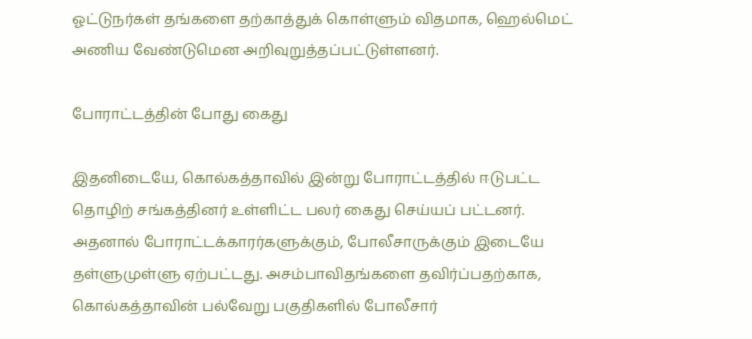ஓட்டுநர்கள் தங்களை தற்காத்துக் கொள்ளும் விதமாக, ஹெல்மெட் அணிய வேண்டுமென அறிவுறுத்தப்பட்டுள்ளனர்.

போராட்டத்தின் போது கைது

இதனிடையே, கொல்கத்தாவில் இன்று போராட்டத்தில் ஈடுபட்ட தொழிற் சங்கத்தினர் உள்ளிட்ட பலர் கைது செய்யப் பட்டனர். அதனால் போராட்டக்காரர்களுக்கும், போலீசாருக்கும் இடையே தள்ளுமுள்ளு ஏற்பட்டது. அசம்பாவிதங்களை தவிர்ப்பதற்காக, கொல்கத்தாவின் பல்வேறு பகுதிகளில் போலீசார்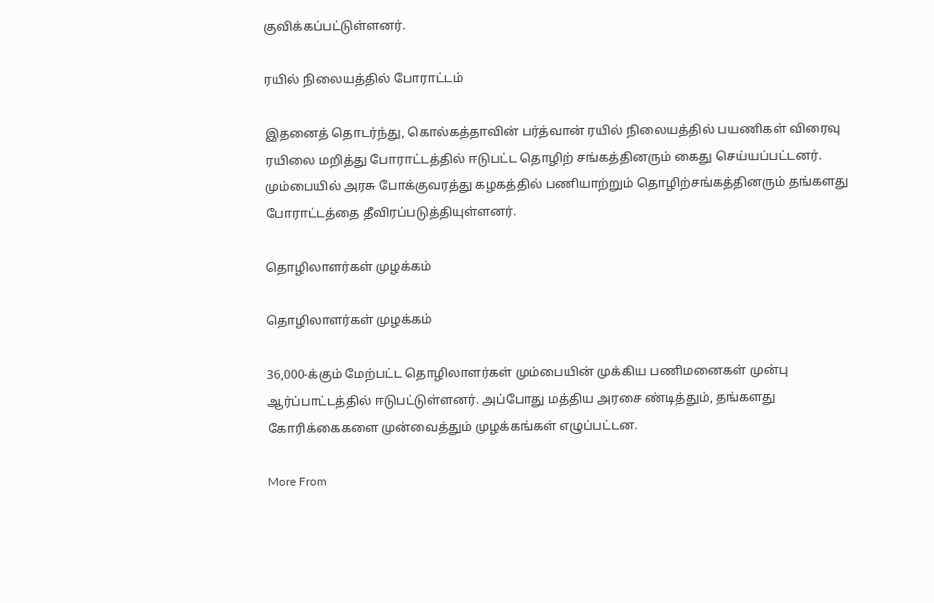குவிக்கப்பட்டுள்ளனர்.

ரயில் நிலையத்தில் போராட்டம்

இதனைத் தொடர்ந்து, கொல்கத்தாவின் பர்த்வான் ரயில் நிலையத்தில் பயணிகள் விரைவு ரயிலை மறித்து போராட்டத்தில் ஈடுபட்ட தொழிற் சங்கத்தினரும் கைது செய்யப்பட்டனர். மும்பையில் அரசு போக்குவரத்து கழகத்தில் பணியாற்றும் தொழிற்சங்கத்தினரும் தங்களது போராட்டத்தை தீவிரப்படுத்தியுள்ளனர்.

தொழிலாளர்கள் முழக்கம்

தொழிலாளர்கள் முழக்கம்

36,000-க்கும் மேற்பட்ட தொழிலாளர்கள் மும்பையின் முக்கிய பணிமனைகள் முன்பு ஆர்ப்பாட்டத்தில் ஈடுபட்டுள்ளனர். அப்போது மத்திய அரசை ண்டித்தும், தங்களது கோரிக்கைகளை முன்வைத்தும் முழக்கங்கள் எழுப்பட்டன.

More From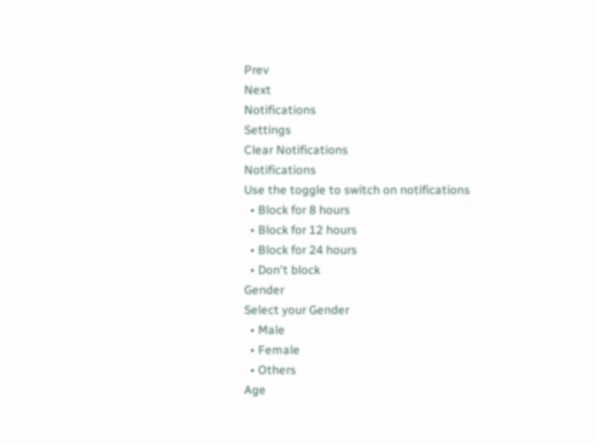Prev
Next
Notifications
Settings
Clear Notifications
Notifications
Use the toggle to switch on notifications
  • Block for 8 hours
  • Block for 12 hours
  • Block for 24 hours
  • Don't block
Gender
Select your Gender
  • Male
  • Female
  • Others
Age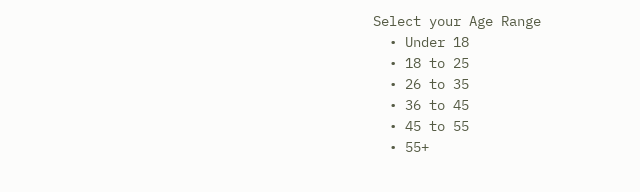Select your Age Range
  • Under 18
  • 18 to 25
  • 26 to 35
  • 36 to 45
  • 45 to 55
  • 55+